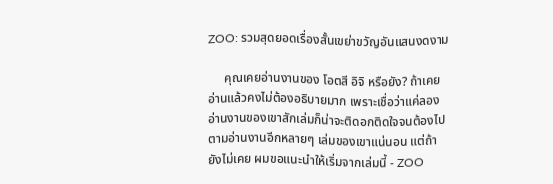ZOO: รวมสุดยอดเรื่องสั้นเขย่าขวัญอันแสนงดงาม

     คุณเคยอ่านงานของ โอตสี อิจิ หรือยัง? ถ้าเคยอ่านแล้วคงไม่ต้องอธิบายมาก เพราะเชื่อว่าแค่ลองอ่านงานของเขาสักเล่มก็น่าจะติดอกติดใจจนต้องไปตามอ่านงานอีกหลายๆ เล่มของเขาแน่นอน แต่ถ้ายังไม่เคย ผมขอแนะนำให้เริ่มจากเล่มนี้ - ZOO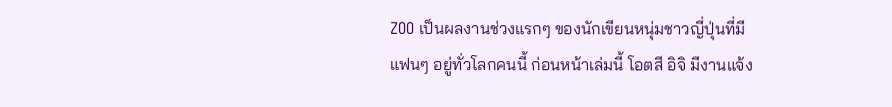ZOO เป็นผลงานช่วงแรกๆ ของนักเขียนหนุ่มชาวญี่ปุ่นที่มีแฟนๆ อยู่ทั่วโลกคนนี้ ก่อนหน้าเล่มนี้ โอตสี อิจิ มีงานแจ้ง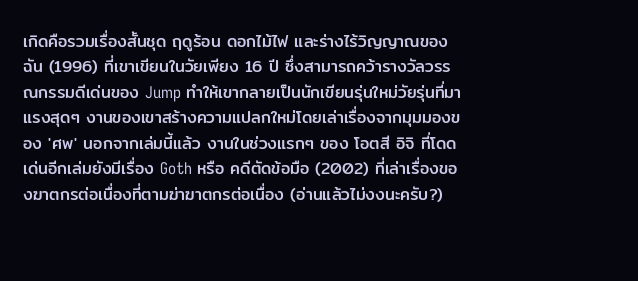เกิดคือรวมเรื่องสั้นชุด ฤดูร้อน ดอกไม้ไฟ และร่างไร้วิญญาณของฉัน (1996) ที่เขาเขียนในวัยเพียง 16 ปี ซึ่งสามารถคว้ารางวัลวรรณกรรมดีเด่นของ Jump ทำให้เขากลายเป็นนักเขียนรุ่นใหม่วัยรุ่นที่มาแรงสุดๆ งานของเขาสร้างความแปลกใหม่โดยเล่าเรื่องจากมุมมองของ 'ศพ' นอกจากเล่มนี้แล้ว งานในช่วงแรกๆ ของ โอตสี อิจิ ที่โดดเด่นอีกเล่มยังมีเรื่อง Goth หรือ คดีตัดข้อมือ (2002) ที่เล่าเรื่องของฆาตกรต่อเนื่องที่ตามฆ่าฆาตกรต่อเนื่อง (อ่านแล้วไม่งงนะครับ?)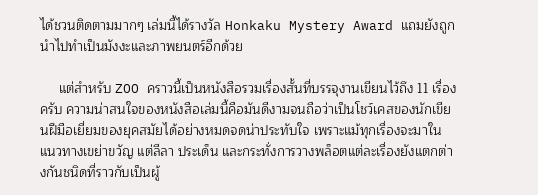ได้ชวนติดตามมากๆ เล่มนี้ได้รางวัล Honkaku Mystery Award แถมยังถูกนำไปทำเป็นมังงะและภาพยนตร์อีกด้วย

     แต่สำหรับ ZOO คราวนี้เป็นหนังสือรวมเรื่องสั้นที่บรรจุงานเขียนไว้ถึง 11 เรื่องครับ ความน่าสนใจของหนังสือเล่มนี้คือมันดีงามจนถือว่าเป็นโชว์เคสของนักเขียนฝีมือเยี่ยมของยุคสมัยได้อย่างหมดจดน่าประทับใจ เพราะแม้ทุกเรื่องจะมาในแนวทางเขย่าขวัญ แต่ลีลา ประเด็น และกระทั่งการวางพล็อตแต่ละเรื่องยังแตกต่างกันชนิดที่ราวกับเป็นผู้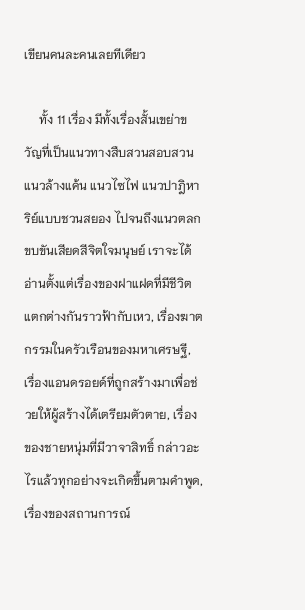เขียนคนละคนเลยทีเดียว

     ทั้ง 11 เรื่อง มีทั้งเรื่องสั้นเขย่าขวัญที่เป็นแนวทางสืบสวนสอบสวน แนวล้างแค้น แนวไซไฟ แนวปาฎิหาริย์แบบชวนสยอง ไปจนถึงแนวตลกขบขันเสียดสีจิตใจมนุษย์ เราจะได้อ่านตั้งแต่เรื่องของฝาแฝดที่มีชีวิตแตกต่างกันราวฟ้ากับเหว, เรื่องฆาตกรรมในครัวเรือนของมหาเศรษฐี, เรื่องแอนดรอยด์ที่ถูกสร้างมาเพื่อช่วยให้ผู้สร้างได้เตรียมตัวตาย, เรื่องของชายหนุ่มที่มีวาจาสิทธิ์ กล่าวอะไรแล้วทุกอย่างจะเกิดขึ้นตามคำพูด, เรื่องของสถานการณ์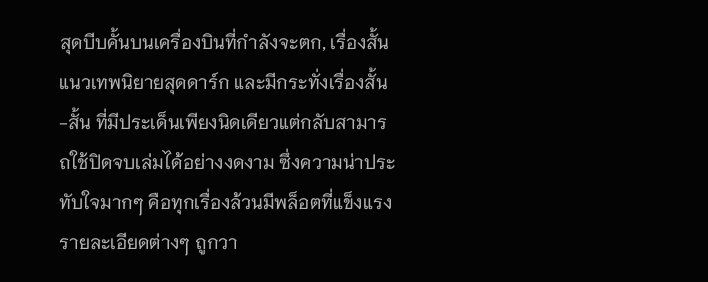สุดบีบคั้นบนเครื่องบินที่กำลังจะตก, เรื่องสั้นแนวเทพนิยายสุดดาร์ก และมีกระทั่งเรื่องสั้น-สั้น ที่มีประเด็นเพียงนิดเดียวแต่กลับสามารถใช้ปิดจบเล่มได้อย่างงดงาม ซึ่งความน่าประทับใจมากๆ คือทุกเรื่องล้วนมีพล็อตที่แข็งแรง รายละเอียดต่างๆ ถูกวา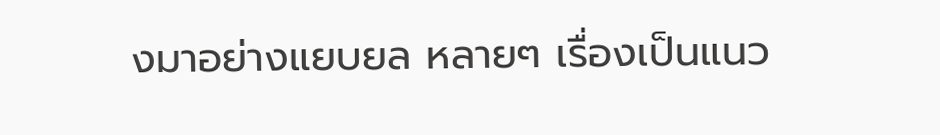งมาอย่างแยบยล หลายๆ เรื่องเป็นแนว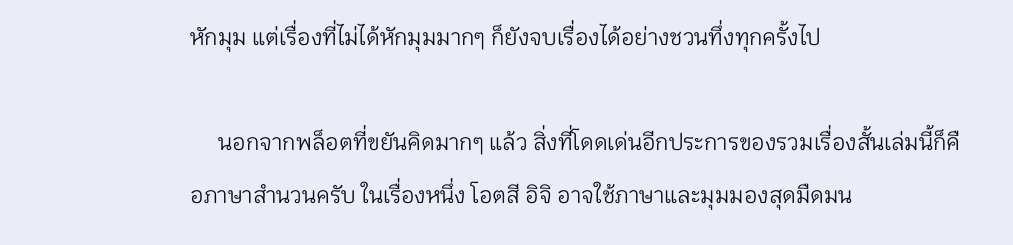หักมุม แต่เรื่องที่ไม่ได้หักมุมมากๆ ก็ยังจบเรื่องได้อย่างชวนทึ่งทุกครั้งไป

     นอกจากพล็อตที่ขยันคิดมากๆ แล้ว สิ่งที่โดดเด่นอีกประการของรวมเรื่องสั้นเล่มนี้ก็คือภาษาสำนวนครับ ในเรื่องหนึ่ง โอตสี อิจิ อาจใช้ภาษาและมุมมองสุดมืดมน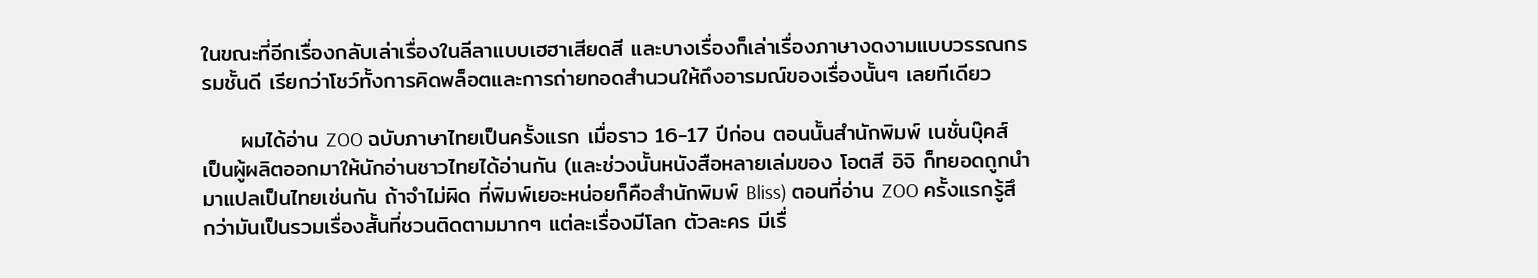ในขณะที่อีกเรื่องกลับเล่าเรื่องในลีลาแบบเฮฮาเสียดสี และบางเรื่องก็เล่าเรื่องภาษางดงามแบบวรรณกรรมชั้นดี เรียกว่าโชว์ทั้งการคิดพล็อตและการถ่ายทอดสำนวนให้ถึงอารมณ์ของเรื่องนั้นๆ เลยทีเดียว

     ผมได้อ่าน ZOO ฉบับภาษาไทยเป็นครั้งแรก เมื่อราว 16-17 ปีก่อน ตอนนั้นสำนักพิมพ์ เนชั่นบุ๊คส์ เป็นผู้ผลิตออกมาให้นักอ่านชาวไทยได้อ่านกัน (และช่วงนั้นหนังสือหลายเล่มของ โอตสี อิจิ ก็ทยอดถูกนำมาแปลเป็นไทยเช่นกัน ถ้าจำไม่ผิด ที่พิมพ์เยอะหน่อยก็คือสำนักพิมพ์ Bliss) ตอนที่อ่าน ZOO ครั้งแรกรู้สึกว่ามันเป็นรวมเรื่องสั้นที่ชวนติดตามมากๆ แต่ละเรื่องมีโลก ตัวละคร มีเรื่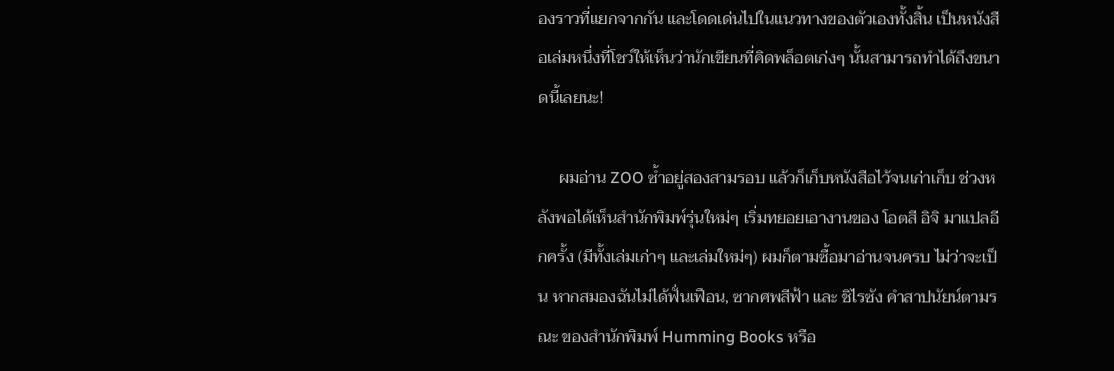องราวที่แยกจากกัน และโดดเด่นไปในแนวทางของตัวเองทั้งสิ้น เป็นหนังสือเล่มหนึ่งที่โชว์ให้เห็นว่านักเขียนที่คิดพล็อตเก่งๆ นั้นสามารถทำได้ถึงขนาดนี้เลยนะ!

     ผมอ่าน ZOO ซ้ำอยู่สองสามรอบ แล้วก็เก็บหนังสือไว้จนเก่าเก็บ ช่วงหลังพอได้เห็นสำนักพิมพ์รุ่นใหม่ๆ เริ่มทยอยเอางานของ โอตสี อิจิ มาแปลอีกครั้ง (มีทั้งเล่มเก่าๆ และเล่มใหม่ๆ) ผมก็ตามซื้อมาอ่านจนครบ ไม่ว่าจะเป็น หากสมองฉันไม่ได้ฟั่นเฟือน, ซากศพสีฟ้า และ ชิไรซัง คำสาปนัยน์ตามรณะ ของสำนักพิมพ์ Humming Books หรือ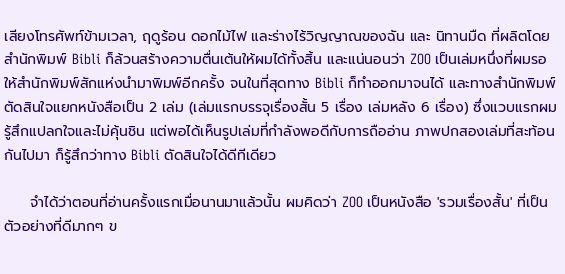เสียงโทรศัพท์ข้ามเวลา, ฤดูร้อน ดอกไม้ไฟ และร่างไร้วิญญาณของฉัน และ นิทานมืด ที่ผลิตโดยสำนักพิมพ์ Bibli ก็ล้วนสร้างความตื่นเต้นให้ผมได้ทั้งสิ้น และแน่นอนว่า ZOO เป็นเล่มหนึ่งที่ผมรอให้สำนักพิมพ์สักแห่งนำมาพิมพ์อีกครั้ง จนในที่สุดทาง Bibli ก็ทำออกมาจนได้ และทางสำนักพิมพ์ตัดสินใจแยกหนังสือเป็น 2 เล่ม (เล่มแรกบรรจุเรื่องสั้น 5 เรื่อง เล่มหลัง 6 เรื่อง) ซึ่งแวบแรกผมรู้สึกแปลกใจและไม่คุ้นชิน แต่พอได้เห็นรูปเล่มที่กำลังพอดีกับการถืออ่าน ภาพปกสองเล่มที่สะท้อนกันไปมา ก็รู้สึกว่าทาง Bibli ตัดสินใจได้ดีทีเดียว

     จำได้ว่าตอนที่อ่านครั้งแรกเมื่อนานมาแล้วนั้น ผมคิดว่า ZOO เป็นหนังสือ 'รวมเรื่องสั้น' ที่เป็นตัวอย่างที่ดีมากๆ ข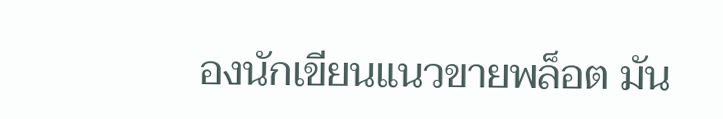องนักเขียนแนวขายพล็อต มัน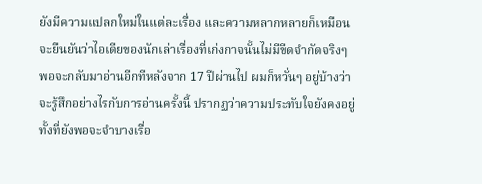ยังมีความแปลกใหม่ในแต่ละเรื่อง และความหลากหลายก็เหมือนจะยืนยันว่าไอเดียของนักเล่าเรื่องที่เก่งกาจนั้นไม่มีขีดจำกัดจริงๆ พอจะกลับมาอ่านอีกทีหลังจาก 17 ปีผ่านไป ผมก็หวั่นๆ อยู่บ้างว่าจะรู้สึกอย่างไรกับการอ่านครั้งนี้ ปรากฏว่าความประทับใจยังคงอยู่ ทั้งที่ยังพอจะจำบางเรื่อ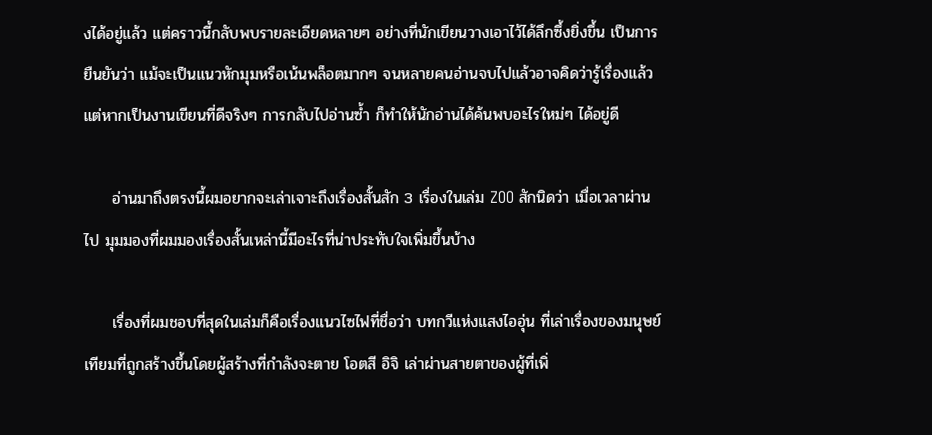งได้อยู่แล้ว แต่คราวนี้กลับพบรายละเอียดหลายๆ อย่างที่นักเขียนวางเอาไว้ได้ลึกซึ้งยิ่งขึ้น เป็นการยืนยันว่า แม้จะเป็นแนวหักมุมหรือเน้นพล็อตมากๆ จนหลายคนอ่านจบไปแล้วอาจคิดว่ารู้เรื่องแล้ว แต่หากเป็นงานเขียนที่ดีจริงๆ การกลับไปอ่านซ้ำ ก็ทำให้นักอ่านได้ค้นพบอะไรใหม่ๆ ได้อยู่ดี

     อ่านมาถึงตรงนี้ผมอยากจะเล่าเจาะถึงเรื่องสั้นสัก 3 เรื่องในเล่ม ZOO สักนิดว่า เมื่อเวลาผ่านไป มุมมองที่ผมมองเรื่องสั้นเหล่านี้มีอะไรที่น่าประทับใจเพิ่มขึ้นบ้าง

     เรื่องที่ผมชอบที่สุดในเล่มก็คือเรื่องแนวไซไฟที่ชื่อว่า บทกวีแห่งแสงไออุ่น ที่เล่าเรื่องของมนุษย์เทียมที่ถูกสร้างขึ้นโดยผู้สร้างที่กำลังจะตาย โอตสี อิจิ เล่าผ่านสายตาของผู้ที่เพิ่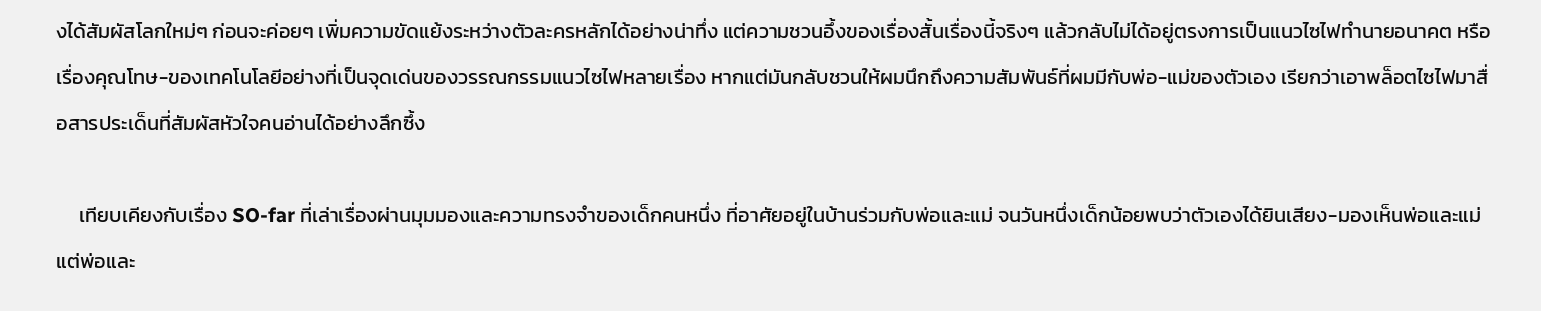งได้สัมผัสโลกใหม่ๆ ก่อนจะค่อยๆ เพิ่มความขัดแย้งระหว่างตัวละครหลักได้อย่างน่าทึ่ง แต่ความชวนอึ้งของเรื่องสั้นเรื่องนี้จริงๆ แล้วกลับไม่ได้อยู่ตรงการเป็นแนวไซไฟทำนายอนาคต หรือเรื่องคุณโทษ-ของเทคโนโลยีอย่างที่เป็นจุดเด่นของวรรณกรรมแนวไซไฟหลายเรื่อง หากแต่มันกลับชวนให้ผมนึกถึงความสัมพันธ์ที่ผมมีกับพ่อ-แม่ของตัวเอง เรียกว่าเอาพล็อตไซไฟมาสื่อสารประเด็นที่สัมผัสหัวใจคนอ่านได้อย่างลึกซึ้ง

     เทียบเคียงกับเรื่อง SO-far ที่เล่าเรื่องผ่านมุมมองและความทรงจำของเด็กคนหนึ่ง ที่อาศัยอยู่ในบ้านร่วมกับพ่อและแม่ จนวันหนึ่งเด็กน้อยพบว่าตัวเองได้ยินเสียง-มองเห็นพ่อและแม่ แต่พ่อและ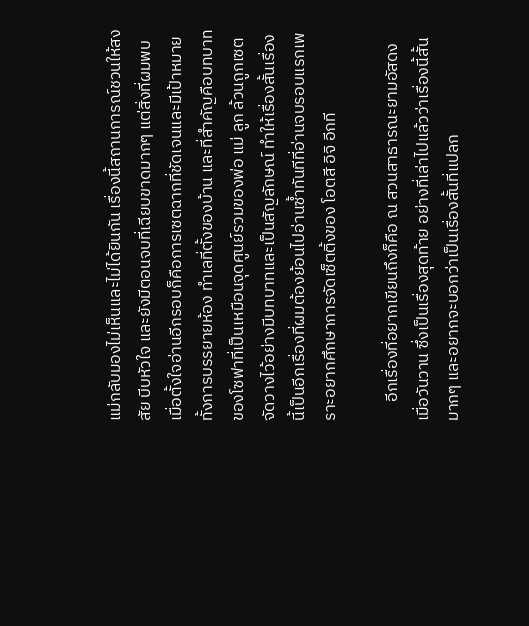แม่กลับมองไม่เห็นและไม่ได้ยินกัน เรื่องนี้สถานการณ์ชวนให้สงสัย บีบหัวใจ และยังมีตอนจบที่เฉียบขาดมากๆ แต่สิ่งที่ผมพบเมื่อตั้งใจอ่านอีกรอบก็คือการเซตฉากที่ชัดเจนและมีเป้าหมาย ทั้งการบรรยายห้อง ทำเลที่ตั้งของบ้าน และที่สำคัญคือบทบาทของโซฟาที่เป็นเหมือนจุดศูนย์รวมของพ่อ แม่ ลูก ล้วนถูกเซตจัดวางไว้อย่างมีบทบาทและเป็นสัญลักษณ์ ทำให้เรื่องสั้นเรื่องนี้เป็นอีกเรื่องที่ผมต้องย้อนไปอ่านซ้ำทันทีที่อ่านจบรอบแรกเพราะอยากศึกษาการจัดเซ็ตติ้งของ โอตสี อิจิ อีกที

     อีกเรื่องที่อยากเขียนถึงก็คือ ณ สวนสาธารณะยามอัสดงเมื่อวันวาน ซึ่งเป็นเรื่องสุดท้าย อย่างที่เล่าไปแล้วว่าเรื่องนี้สั้นมากๆ และอยากจะบอกว่าเป็นเรื่องสั้นที่แปลก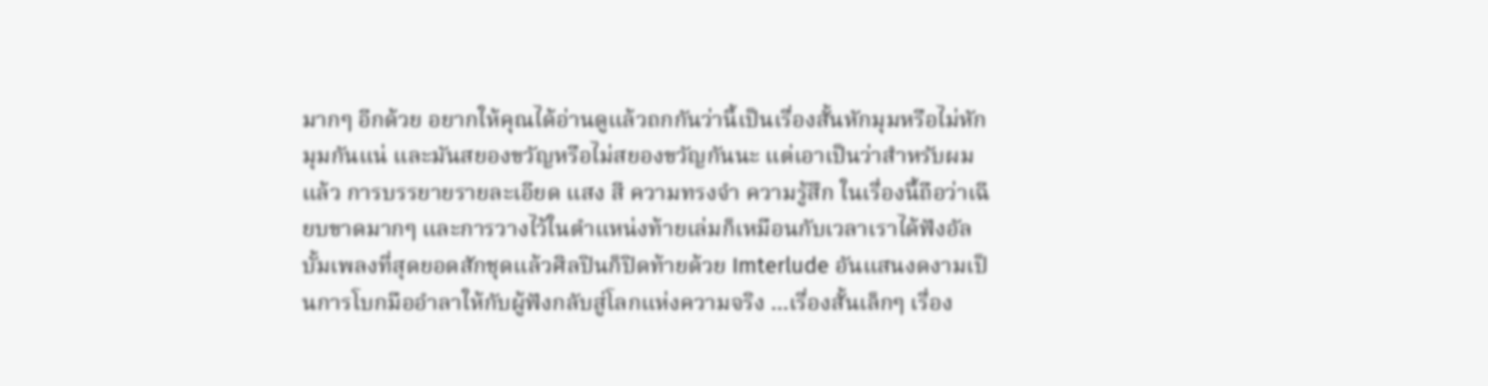มากๆ อีกด้วย อยากให้คุณได้อ่านดูแล้วถกกันว่านี้เป็นเรื่องสั้นหักมุมหรือไม่หักมุมกันแน่ และมันสยองขวัญหรือไม่สยองขวัญกันนะ แต่เอาเป็นว่าสำหรับผมแล้ว การบรรยายรายละเอียด แสง สี ความทรงจำ ความรู้สึก ในเรื่องนึ้ถือว่าเฉียบขาดมากๆ และการวางไว้ในตำแหน่งท้ายเล่มก็เหมือนกับเวลาเราได้ฟังอัลบั้มเพลงที่สุดยอดสักชุดแล้วศิลปินก็ปิดท้ายด้วย Imterlude อันแสนงดงามเป็นการโบกมืออำลาให้กับผู้ฟังกลับสู่โลกแห่งความจริง ...เรื่องสั้นเล็กๆ เรื่อง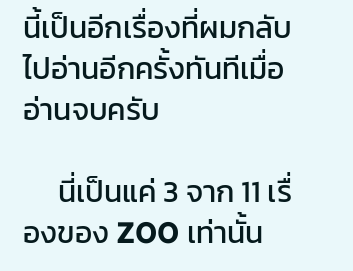นี้เป็นอีกเรื่องที่ผมกลับไปอ่านอีกครั้งทันทีเมื่ออ่านจบครับ

     นี่เป็นแค่ 3 จาก 11 เรื่องของ ZOO เท่านั้น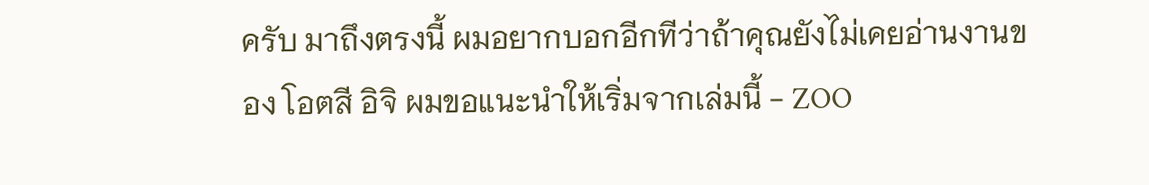ครับ มาถึงตรงนี้ ผมอยากบอกอีกทีว่าถ้าคุณยังไม่เคยอ่านงานของ โอตสี อิจิ ผมขอแนะนำให้เริ่มจากเล่มนี้ - ZOO